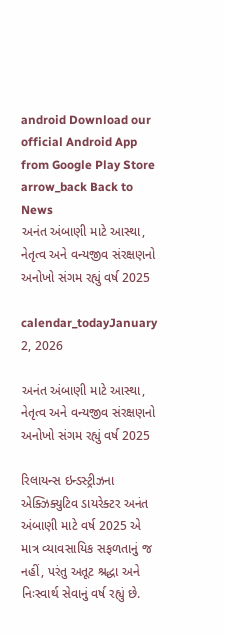android Download our official Android App from Google Play Store
arrow_back Back to News
અનંત અંબાણી માટે આસ્થા, નેતૃત્વ અને વન્યજીવ સંરક્ષણનો અનોખો સંગમ રહ્યું વર્ષ 2025

calendar_todayJanuary 2, 2026

અનંત અંબાણી માટે આસ્થા, નેતૃત્વ અને વન્યજીવ સંરક્ષણનો અનોખો સંગમ રહ્યું વર્ષ 2025

રિલાયન્સ ઇન્ડસ્ટ્રીઝના એક્ઝિક્યુટિવ ડાયરેક્ટર અનંત અંબાણી માટે વર્ષ 2025 એ માત્ર વ્યાવસાયિક સફળતાનું જ નહીં, પરંતુ અતૂટ શ્રદ્ધા અને નિઃસ્વાર્થ સેવાનું વર્ષ રહ્યું છે.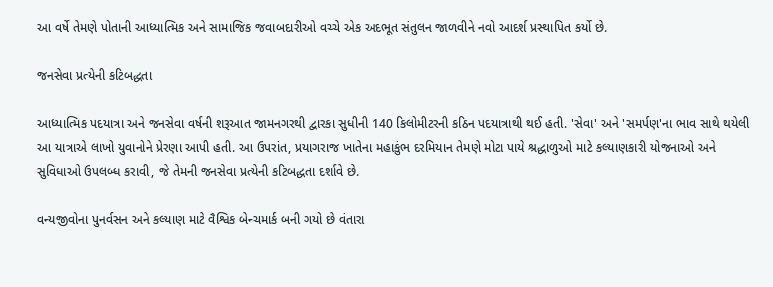આ વર્ષે તેમણે પોતાની આધ્યાત્મિક અને સામાજિક જવાબદારીઓ વચ્ચે એક અદભૂત સંતુલન જાળવીને નવો આદર્શ પ્રસ્થાપિત કર્યો છે.

જનસેવા પ્રત્યેની કટિબદ્ધતા

આધ્યાત્મિક પદયાત્રા અને જનસેવા વર્ષની શરૂઆત જામનગરથી દ્વારકા સુધીની 140 કિલોમીટરની કઠિન પદયાત્રાથી થઈ હતી. 'સેવા' અને 'સમર્પણ'ના ભાવ સાથે થયેલી આ યાત્રાએ લાખો યુવાનોને પ્રેરણા આપી હતી. આ ઉપરાંત, પ્રયાગરાજ ખાતેના મહાકુંભ દરમિયાન તેમણે મોટા પાયે શ્રદ્ધાળુઓ માટે કલ્યાણકારી યોજનાઓ અને સુવિધાઓ ઉપલબ્ધ કરાવી, જે તેમની જનસેવા પ્રત્યેની કટિબદ્ધતા દર્શાવે છે.

વન્યજીવોના પુનર્વસન અને કલ્યાણ માટે વૈશ્વિક બેન્ચમાર્ક બની ગયો છે વંતારા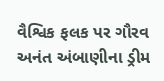વૈશ્વિક ફલક પર ગૌરવ અનંત અંબાણીના ડ્રીમ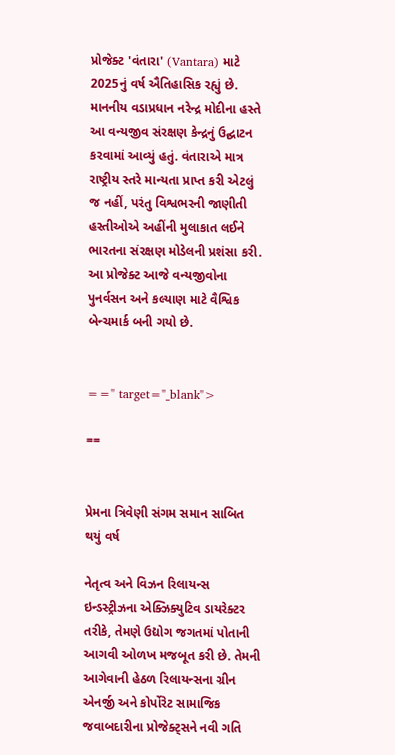પ્રોજેક્ટ 'વંતારા' (Vantara) માટે 2025નું વર્ષ ઐતિહાસિક રહ્યું છે. માનનીય વડાપ્રધાન નરેન્દ્ર મોદીના હસ્તે આ વન્યજીવ સંરક્ષણ કેન્દ્રનું ઉદ્ઘાટન કરવામાં આવ્યું હતું. વંતારાએ માત્ર રાષ્ટ્રીય સ્તરે માન્યતા પ્રાપ્ત કરી એટલું જ નહીં, પરંતુ વિશ્વભરની જાણીતી હસ્તીઓએ અહીંની મુલાકાત લઈને ભારતના સંરક્ષણ મોડેલની પ્રશંસા કરી. આ પ્રોજેક્ટ આજે વન્યજીવોના પુનર્વસન અને કલ્યાણ માટે વૈશ્વિક બેન્ચમાર્ક બની ગયો છે.


==" target="_blank">

==


પ્રેમના ત્રિવેણી સંગમ સમાન સાબિત થયું વર્ષ

નેતૃત્વ અને વિઝન રિલાયન્સ ઇન્ડસ્ટ્રીઝના એક્ઝિક્યુટિવ ડાયરેક્ટર તરીકે, તેમણે ઉદ્યોગ જગતમાં પોતાની આગવી ઓળખ મજબૂત કરી છે. તેમની આગેવાની હેઠળ રિલાયન્સના ગ્રીન એનર્જી અને કોર્પોરેટ સામાજિક જવાબદારીના પ્રોજેક્ટ્સને નવી ગતિ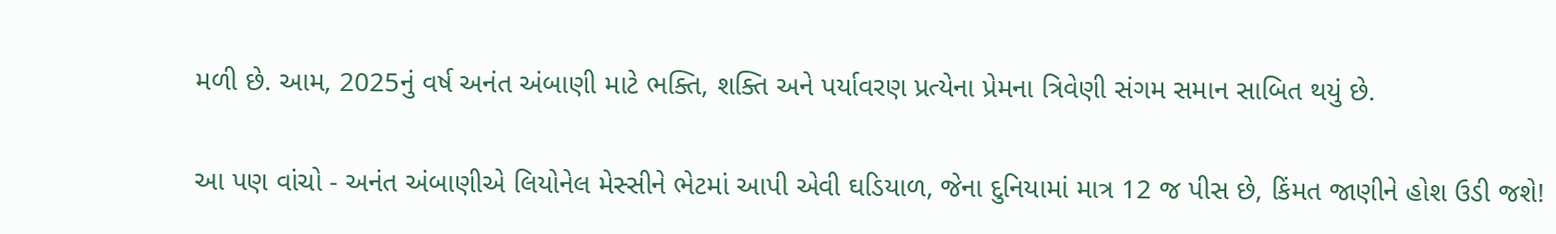મળી છે. આમ, 2025નું વર્ષ અનંત અંબાણી માટે ભક્તિ, શક્તિ અને પર્યાવરણ પ્રત્યેના પ્રેમના ત્રિવેણી સંગમ સમાન સાબિત થયું છે.


આ પણ વાંચો - અનંત અંબાણીએ લિયોનેલ મેસ્સીને ભેટમાં આપી એવી ઘડિયાળ, જેના દુનિયામાં માત્ર 12 જ પીસ છે, કિંમત જાણીને હોશ ઉડી જશે!